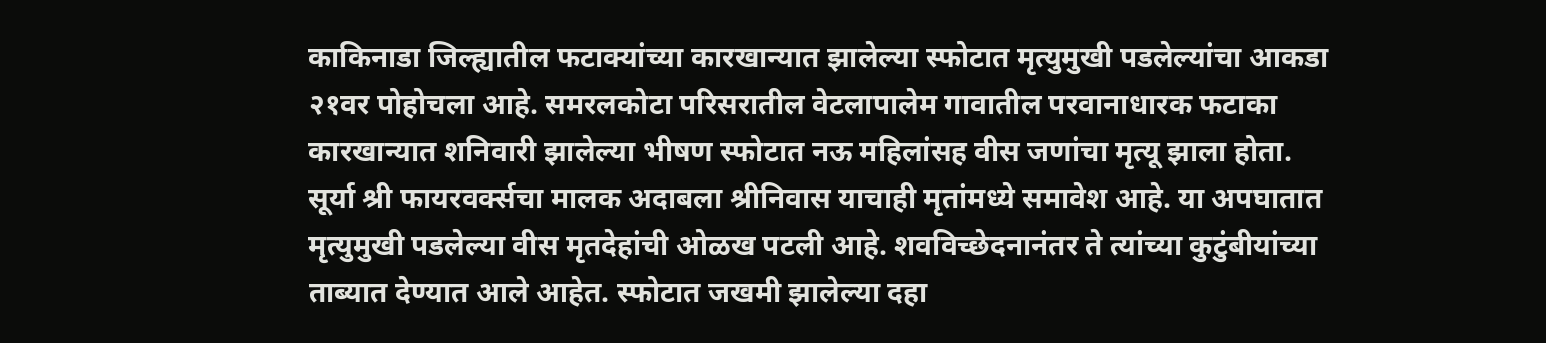काकिनाडा जिल्ह्यातील फटाक्यांच्या कारखान्यात झालेल्या स्फोटात मृत्युमुखी पडलेल्यांचा आकडा २१वर पोहोचला आहे. समरलकोटा परिसरातील वेटलापालेम गावातील परवानाधारक फटाका कारखान्यात शनिवारी झालेल्या भीषण स्फोटात नऊ महिलांसह वीस जणांचा मृत्यू झाला होता.
सूर्या श्री फायरवर्क्सचा मालक अदाबला श्रीनिवास याचाही मृतांमध्ये समावेश आहे. या अपघातात मृत्युमुखी पडलेल्या वीस मृतदेहांची ओळख पटली आहे. शवविच्छेदनानंतर ते त्यांच्या कुटुंबीयांच्या ताब्यात देण्यात आले आहेत. स्फोटात जखमी झालेल्या दहा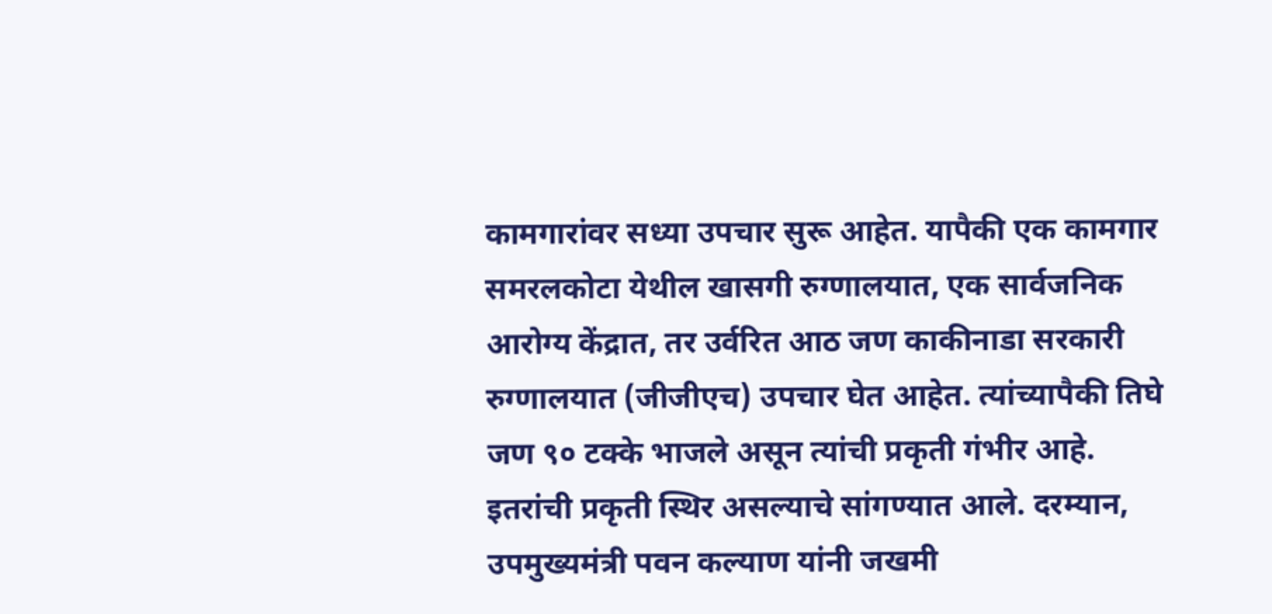कामगारांवर सध्या उपचार सुरू आहेत. यापैकी एक कामगार समरलकोटा येथील खासगी रुग्णालयात, एक सार्वजनिक आरोग्य केंद्रात, तर उर्वरित आठ जण काकीनाडा सरकारी रुग्णालयात (जीजीएच) उपचार घेत आहेत. त्यांच्यापैकी तिघे जण ९० टक्के भाजले असून त्यांची प्रकृती गंभीर आहे. इतरांची प्रकृती स्थिर असल्याचे सांगण्यात आले. दरम्यान, उपमुख्यमंत्री पवन कल्याण यांनी जखमी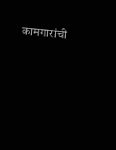कामगारांची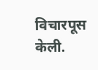विचारपूस केली.